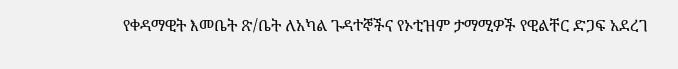የቀዳማዊት እመቤት ጽ/ቤት ለአካል ጉዳተኞችና የኦቲዝም ታማሚዎች የዊልቸር ድጋፍ አደረገ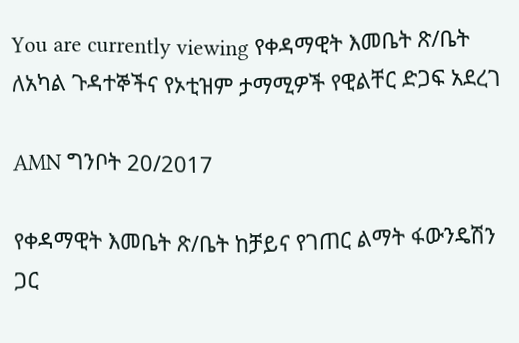You are currently viewing የቀዳማዊት እመቤት ጽ/ቤት ለአካል ጉዳተኞችና የኦቲዝም ታማሚዎች የዊልቸር ድጋፍ አደረገ

AMN ግንቦት 20/2017

የቀዳማዊት እመቤት ጽ/ቤት ከቻይና የገጠር ልማት ፋውንዴሽን ጋር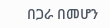በጋራ በመሆን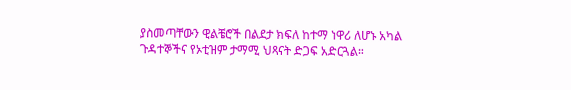ያስመጣቸውን ዊልቼሮች በልደታ ክፍለ ከተማ ነዋሪ ለሆኑ አካል ጉዳተኞችና የኦቲዝም ታማሚ ህጻናት ድጋፍ አድርጓል።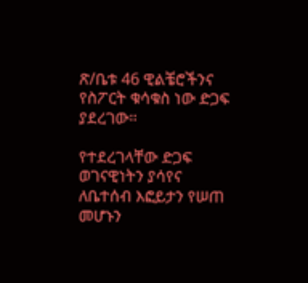ጽ/ቤቱ 46 ዊልቼሮችንና የስፖርት ቁሳቁስ ነው ድጋፍ ያደረገው።

የተደረገላቸው ድጋፍ ወገናዊነትን ያሳየና ለቤተሰብ እፎይታን የሠጠ መሆኑን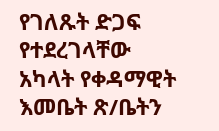የገለጹት ድጋፍ የተደረገላቸው አካላት የቀዳማዊት እመቤት ጽ/ቤትን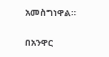አመስግነዋል።

በአንዋር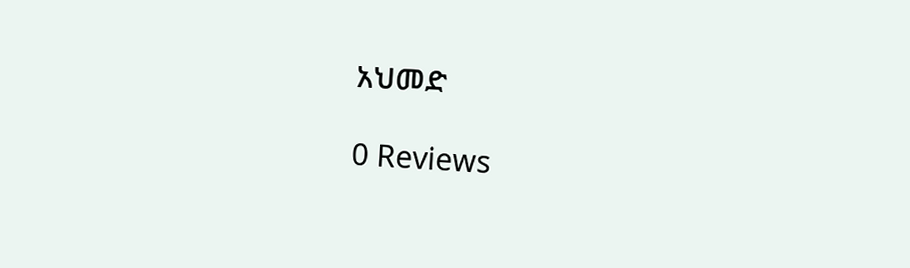አህመድ

0 Reviews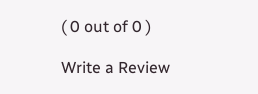( 0 out of 0 )

Write a Review